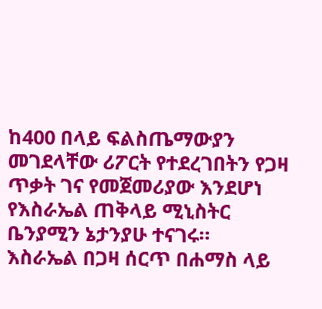ከ400 በላይ ፍልስጤማውያን መገደላቸው ሪፖርት የተደረገበትን የጋዛ ጥቃት ገና የመጀመሪያው እንደሆነ የእስራኤል ጠቅላይ ሚኒስትር ቤንያሚን ኔታንያሁ ተናገሩ።
እስራኤል በጋዛ ሰርጥ በሐማስ ላይ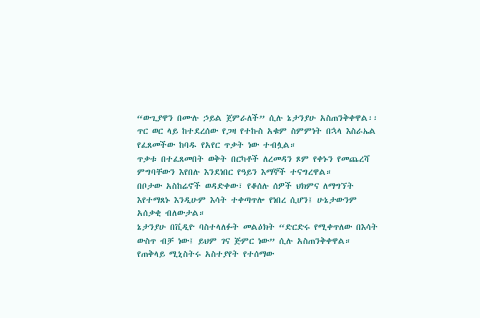“ውጊያዋን በሙሉ ኃይል ጀምራለች” ሲሉ ኔታንያሁ አስጠንቅቀዋል፡፡
ጥር ወር ላይ ከተደረሰው የጋዛ የተኩስ አቁም ስምምነት በኋላ እስራኤል የፈጸመችው ከባዱ የአየር ጥቃት ነው ተብሏል።
ጥቃቱ በተፈጸመበት ወቅት በርካቶች ለረመዳን ጾም የቀኑን የመጨረሻ ምግባቸውን እየበሉ እንደነበር የዓይን እማኞች ተናግረዋል።
በቦታው አስከሬኖች ወዳድቀው፣ የቆሰሉ ሰዎች ህክምና ለማግኘት እየተማጸኑ እንዲሁም እሳት ተቀጣጥሎ የነበረ ሲሆን፤ ሁኔታውንም አሰቃቂ ብለውታል።
ኔታንያሁ በቪዲዮ ባስተላለፉት መልዕክት “ድርድሩ የሚቀጥለው በእሳት ውስጥ ብቻ ነው፤ ይህም ገና ጅምር ነው” ሲሉ አስጠንቅቀዋል።
የጠቅላይ ሚኒስትሩ አስተያየት የተሰማው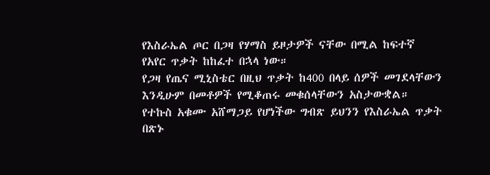የእስራኤል ጦር በጋዛ የሃማስ ይዞታዎች ናቸው በሚል ከፍተኛ የአየር ጥቃት ከከፈተ በኋላ ነው።
የጋዛ የጤና ሚኒስቴር በዚህ ጥቃት ከ400 በላይ ሰዎች መገደላቸውን እንዲሁም በመቶዎች የሚቆጠሩ መቁሰላቸውን አስታውቋል።
የተኩስ አቁሙ አሸማጋይ የሆነችው ግብጽ ይህንን የእስራኤል ጥቃት በጽኑ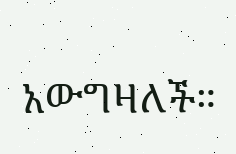አውግዛለች።